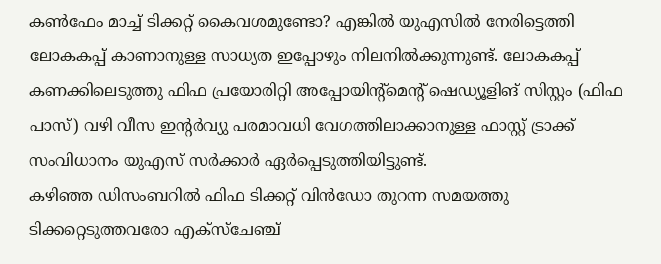കൺഫേം മാച്ച് ടിക്കറ്റ് കൈവശമുണ്ടോ? എങ്കിൽ യുഎസിൽ നേരിട്ടെത്തി ലോകകപ്പ് കാണാനുള്ള സാധ്യത ഇപ്പോഴും നിലനിൽക്കുന്നുണ്ട്. ലോകകപ്പ് കണക്കിലെടുത്തു ഫിഫ പ്രയോരിറ്റി അപ്പോയിന്റ്മെന്റ് ഷെഡ്യൂളിങ് സിസ്റ്റം (ഫിഫ പാസ്) വഴി വീസ ഇന്റർവ്യു പരമാവധി വേഗത്തിലാക്കാനുള്ള ഫാസ്റ്റ് ട്രാക്ക് സംവിധാനം യുഎസ് സർക്കാർ ഏർപ്പെടുത്തിയിട്ടുണ്ട്.
കഴിഞ്ഞ ഡിസംബറിൽ ഫിഫ ടിക്കറ്റ് വിൻഡോ തുറന്ന സമയത്തു ടിക്കറ്റെടുത്തവരോ എക്സ്ചേഞ്ച്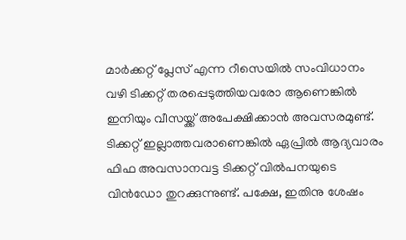മാർക്കറ്റ് പ്ലേസ് എന്ന റീസെയിൽ സംവിധാനം വഴി ടിക്കറ്റ് തരപ്പെടുത്തിയവരോ ആണെങ്കിൽ ഇനിയും വീസയ്ക്ക് അപേക്ഷിക്കാൻ അവസരമുണ്ട്. ടിക്കറ്റ് ഇല്ലാത്തവരാണെങ്കിൽ ഏപ്രിൽ ആദ്യവാരം ഫിഫ അവസാനവട്ട ടിക്കറ്റ് വിൽപനയുടെ വിൻഡോ തുറക്കുന്നുണ്ട്. പക്ഷേ, ഇതിനു ശേഷം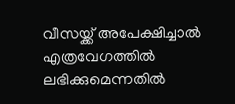വീസയ്ക്ക് അപേക്ഷിച്ചാൽ എത്രവേഗത്തിൽ ലഭിക്കുമെന്നതിൽ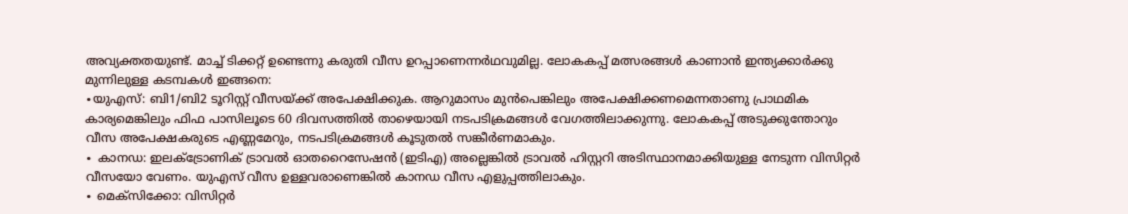അവ്യക്തതയുണ്ട്. മാച്ച് ടിക്കറ്റ് ഉണ്ടെന്നു കരുതി വീസ ഉറപ്പാണെന്നർഥവുമില്ല. ലോകകപ്പ് മത്സരങ്ങൾ കാണാൻ ഇന്ത്യക്കാർക്കു മുന്നിലുള്ള കടമ്പകൾ ഇങ്ങനെ:
∙യുഎസ്: ബി1/ബി2 ടൂറിസ്റ്റ് വീസയ്ക്ക് അപേക്ഷിക്കുക. ആറുമാസം മുൻപെങ്കിലും അപേക്ഷിക്കണമെന്നതാണു പ്രാഥമിക കാര്യമെങ്കിലും ഫിഫ പാസിലൂടെ 60 ദിവസത്തിൽ താഴെയായി നടപടിക്രമങ്ങൾ വേഗത്തിലാക്കുന്നു. ലോകകപ്പ് അടുക്കുന്തോറും വീസ അപേക്ഷകരുടെ എണ്ണമേറും, നടപടിക്രമങ്ങൾ കൂടുതൽ സങ്കീർണമാകും.
∙ കാനഡ: ഇലക്ട്രോണിക് ട്രാവൽ ഓതറൈസേഷൻ (ഇടിഎ) അല്ലെങ്കിൽ ട്രാവൽ ഹിസ്റ്ററി അടിസ്ഥാനമാക്കിയുള്ള നേടുന്ന വിസിറ്റർ വീസയോ വേണം. യുഎസ് വീസ ഉള്ളവരാണെങ്കിൽ കാനഡ വീസ എളുപ്പത്തിലാകും.
∙ മെക്സിക്കോ: വിസിറ്റർ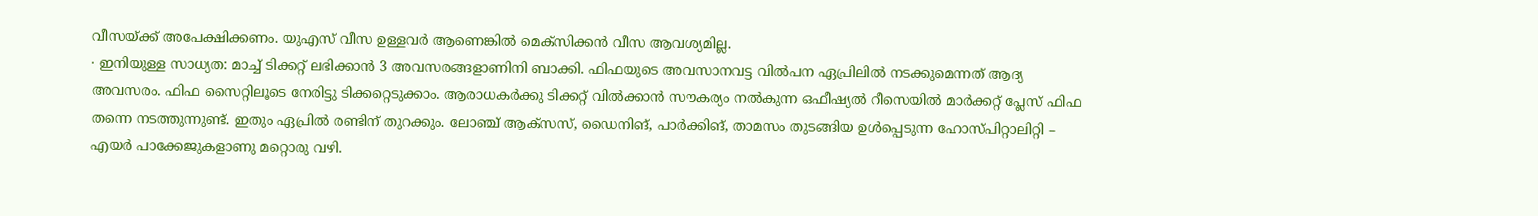വീസയ്ക്ക് അപേക്ഷിക്കണം. യുഎസ് വീസ ഉള്ളവർ ആണെങ്കിൽ മെക്സിക്കൻ വീസ ആവശ്യമില്ല.
∙ ഇനിയുള്ള സാധ്യത: മാച്ച് ടിക്കറ്റ് ലഭിക്കാൻ 3 അവസരങ്ങളാണിനി ബാക്കി. ഫിഫയുടെ അവസാനവട്ട വിൽപന ഏപ്രിലിൽ നടക്കുമെന്നത് ആദ്യ അവസരം. ഫിഫ സൈറ്റിലൂടെ നേരിട്ടു ടിക്കറ്റെടുക്കാം. ആരാധകർക്കു ടിക്കറ്റ് വിൽക്കാൻ സൗകര്യം നൽകുന്ന ഒഫീഷ്യൽ റീസെയിൽ മാർക്കറ്റ് പ്ലേസ് ഫിഫ തന്നെ നടത്തുന്നുണ്ട്. ഇതും ഏപ്രിൽ രണ്ടിന് തുറക്കും. ലോഞ്ച് ആക്സസ്, ഡൈനിങ്, പാർക്കിങ്, താമസം തുടങ്ങിയ ഉൾപ്പെടുന്ന ഹോസ്പിറ്റാലിറ്റി – എയർ പാക്കേജുകളാണു മറ്റൊരു വഴി.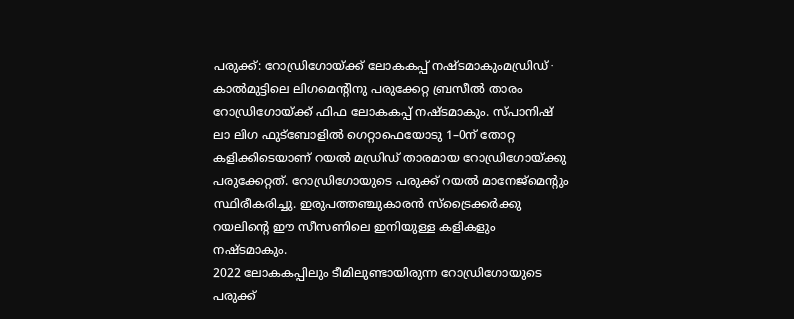പരുക്ക്: റോഡ്രിഗോയ്ക്ക് ലോകകപ്പ് നഷ്ടമാകുംമഡ്രിഡ് ∙ കാൽമുട്ടിലെ ലിഗമെന്റിനു പരുക്കേറ്റ ബ്രസീൽ താരം റോഡ്രിഗോയ്ക്ക് ഫിഫ ലോകകപ്പ് നഷ്ടമാകും. സ്പാനിഷ് ലാ ലിഗ ഫുട്ബോളിൽ ഗെറ്റാഫെയോടു 1–0ന് തോറ്റ കളിക്കിടെയാണ് റയൽ മഡ്രിഡ് താരമായ റോഡ്രിഗോയ്ക്കു പരുക്കേറ്റത്. റോഡ്രിഗോയുടെ പരുക്ക് റയൽ മാനേജ്മെന്റും സ്ഥിരീകരിച്ചു. ഇരുപത്തഞ്ചുകാരൻ സ്ട്രൈക്കർക്കു റയലിന്റെ ഈ സീസണിലെ ഇനിയുള്ള കളികളും നഷ്ടമാകും.
2022 ലോകകപ്പിലും ടീമിലുണ്ടായിരുന്ന റോഡ്രിഗോയുടെ പരുക്ക്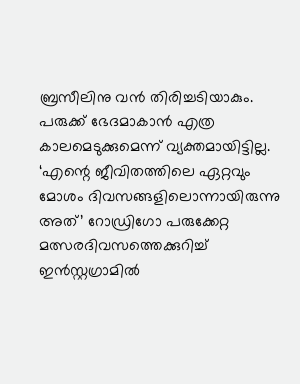ബ്രസീലിനു വൻ തിരിച്ചടിയാകും. പരുക്ക് ഭേദമാകാൻ എത്ര കാലമെടുക്കുമെന്ന് വ്യക്തമായിട്ടില്ല. ‘എന്റെ ജീവിതത്തിലെ ഏറ്റവും മോശം ദിവസങ്ങളിലൊന്നായിരുന്നു അത്’ റോഡ്രിഗോ പരുക്കേറ്റ മത്സരദിവസത്തെക്കുറിച്ച് ഇൻസ്റ്റഗ്രാമിൽ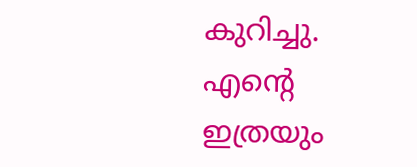കുറിച്ചു. എന്റെ ഇത്രയും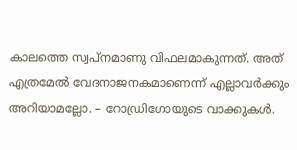കാലത്തെ സ്വപ്നമാണു വിഫലമാകുന്നത്. അത് എത്രമേൽ വേദനാജനകമാണെന്ന് എല്ലാവർക്കും അറിയാമല്ലോ. – റോഡ്രിഗോയുടെ വാക്കുകൾ.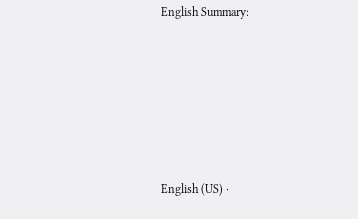English Summary:







English (US) ·